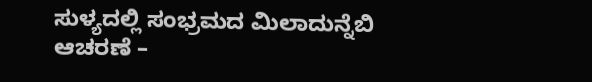ಸುಳ್ಯದಲ್ಲಿ ಸಂಭ್ರಮದ ಮಿಲಾದುನ್ನೆಬಿ ಆಚರಣೆ –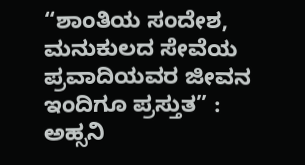“ಶಾಂತಿಯ ಸಂದೇಶ, ಮನುಕುಲದ ಸೇವೆಯ ಪ್ರವಾದಿಯವರ ಜೀವನ ಇಂದಿಗೂ ಪ್ರಸ್ತುತ” : ಅಹ್ಸನಿ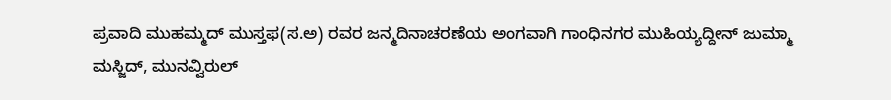ಪ್ರವಾದಿ ಮುಹಮ್ಮದ್ ಮುಸ್ತಫ(ಸ.ಅ) ರವರ ಜನ್ಮದಿನಾಚರಣೆಯ ಅಂಗವಾಗಿ ಗಾಂಧಿನಗರ ಮುಹಿಯ್ಯದ್ದೀನ್ ಜುಮ್ಮಾ ಮಸ್ಜಿದ್, ಮುನವ್ವಿರುಲ್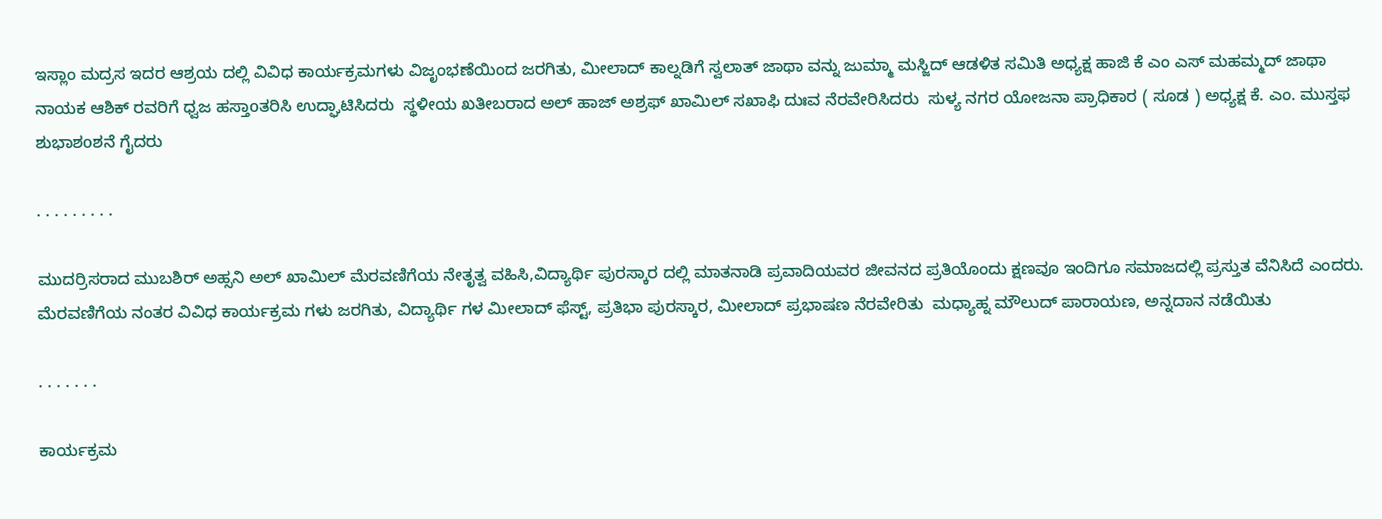ಇಸ್ಲಾಂ ಮದ್ರಸ ಇದರ ಆಶ್ರಯ ದಲ್ಲಿ ವಿವಿಧ ಕಾರ್ಯಕ್ರಮಗಳು ವಿಜೃಂಭಣೆಯಿಂದ ಜರಗಿತು, ಮೀಲಾದ್ ಕಾಲ್ನಡಿಗೆ ಸ್ವಲಾತ್ ಜಾಥಾ ವನ್ನು ಜುಮ್ಮಾ ಮಸ್ಜಿದ್ ಆಡಳಿತ ಸಮಿತಿ ಅಧ್ಯಕ್ಷ ಹಾಜಿ ಕೆ ಎಂ ಎಸ್ ಮಹಮ್ಮದ್ ಜಾಥಾ ನಾಯಕ ಆಶಿಕ್ ರವರಿಗೆ ಧ್ವಜ ಹಸ್ತಾoತರಿಸಿ ಉದ್ಘಾಟಿಸಿದರು  ಸ್ಥಳೀಯ ಖತೀಬರಾದ ಅಲ್ ಹಾಜ್ ಅಶ್ರಫ್ ಖಾಮಿಲ್ ಸಖಾಫಿ ದುಃವ ನೆರವೇರಿಸಿದರು  ಸುಳ್ಯ ನಗರ ಯೋಜನಾ ಪ್ರಾಧಿಕಾರ ( ಸೂಡ ) ಅಧ್ಯಕ್ಷ ಕೆ. ಎಂ. ಮುಸ್ತಫ ಶುಭಾಶoಶನೆ ಗೈದರು

. . . . . . . . .

ಮುದರ್ರಿಸರಾದ ಮುಬಶಿರ್ ಅಹ್ಸನಿ ಅಲ್ ಖಾಮಿಲ್ ಮೆರವಣಿಗೆಯ ನೇತೃತ್ವ ವಹಿಸಿ,ವಿದ್ಯಾರ್ಥಿ ಪುರಸ್ಕಾರ ದಲ್ಲಿ ಮಾತನಾಡಿ ಪ್ರವಾದಿಯವರ ಜೀವನದ ಪ್ರತಿಯೊಂದು ಕ್ಷಣವೂ ಇಂದಿಗೂ ಸಮಾಜದಲ್ಲಿ ಪ್ರಸ್ತುತ ವೆನಿಸಿದೆ ಎಂದರು. ಮೆರವಣಿಗೆಯ ನಂತರ ವಿವಿಧ ಕಾರ್ಯಕ್ರಮ ಗಳು ಜರಗಿತು, ವಿದ್ಯಾರ್ಥಿ ಗಳ ಮೀಲಾದ್ ಫೆಸ್ಟ್, ಪ್ರತಿಭಾ ಪುರಸ್ಕಾರ, ಮೀಲಾದ್ ಪ್ರಭಾಷಣ ನೆರವೇರಿತು  ಮಧ್ಯಾಹ್ನ ಮೌಲುದ್ ಪಾರಾಯಣ, ಅನ್ನದಾನ ನಡೆಯಿತು

. . . . . . .

ಕಾರ್ಯಕ್ರಮ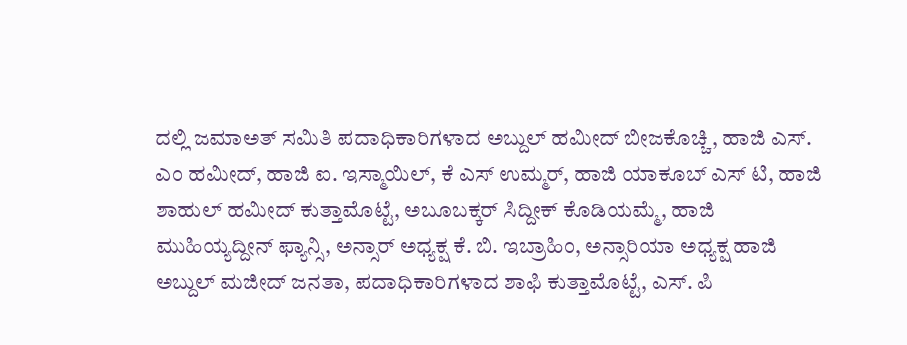ದಲ್ಲಿ ಜಮಾಅತ್ ಸಮಿತಿ ಪದಾಧಿಕಾರಿಗಳಾದ ಅಬ್ದುಲ್ ಹಮೀದ್ ಬೀಜಕೊಚ್ಚಿ, ಹಾಜಿ ಎಸ್. ಎಂ ಹಮೀದ್, ಹಾಜಿ ಐ. ಇಸ್ಮಾಯಿಲ್, ಕೆ ಎಸ್ ಉಮ್ಮರ್, ಹಾಜಿ ಯಾಕೂಬ್ ಎಸ್ ಟಿ, ಹಾಜಿ ಶಾಹುಲ್ ಹಮೀದ್ ಕುತ್ತಾಮೊಟ್ಟೆ, ಅಬೂಬಕ್ಕರ್ ಸಿದ್ದೀಕ್ ಕೊಡಿಯಮ್ಮೆ, ಹಾಜಿ ಮುಹಿಯ್ಯದ್ದೀನ್ ಫ್ಯಾನ್ಸಿ, ಅನ್ಸಾರ್ ಅಧ್ಯಕ್ಷ ಕೆ. ಬಿ. ಇಬ್ರಾಹಿಂ, ಅನ್ಸಾರಿಯಾ ಅಧ್ಯಕ್ಷ ಹಾಜಿ ಅಬ್ದುಲ್ ಮಜೀದ್ ಜನತಾ, ಪದಾಧಿಕಾರಿಗಳಾದ ಶಾಫಿ ಕುತ್ತಾಮೊಟ್ಟೆ, ಎಸ್. ಪಿ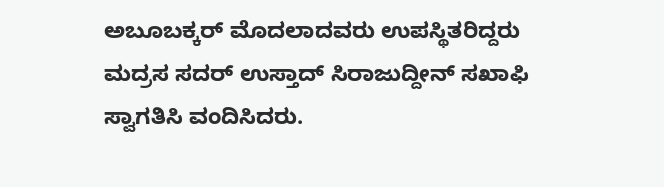ಅಬೂಬಕ್ಕರ್ ಮೊದಲಾದವರು ಉಪಸ್ಥಿತರಿದ್ದರು ಮದ್ರಸ ಸದರ್ ಉಸ್ತಾದ್ ಸಿರಾಜುದ್ದೀನ್ ಸಖಾಫಿ ಸ್ವಾಗತಿಸಿ ವಂದಿಸಿದರು.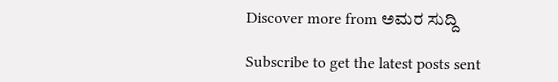Discover more from ಅಮರ ಸುದ್ದಿ

Subscribe to get the latest posts sent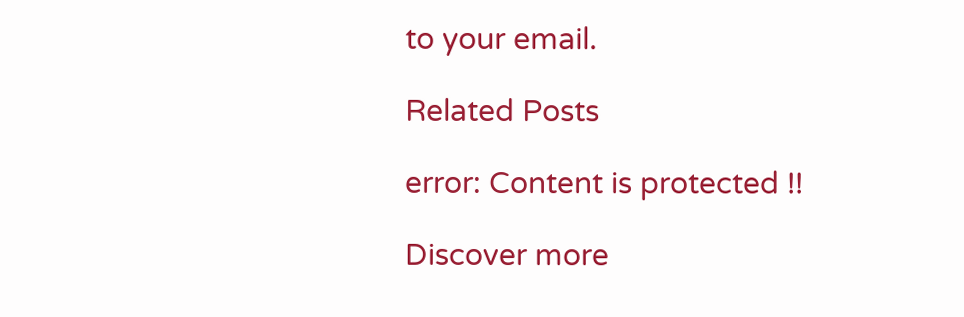to your email.

Related Posts

error: Content is protected !!

Discover more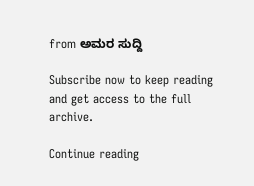from ಅಮರ ಸುದ್ದಿ

Subscribe now to keep reading and get access to the full archive.

Continue reading